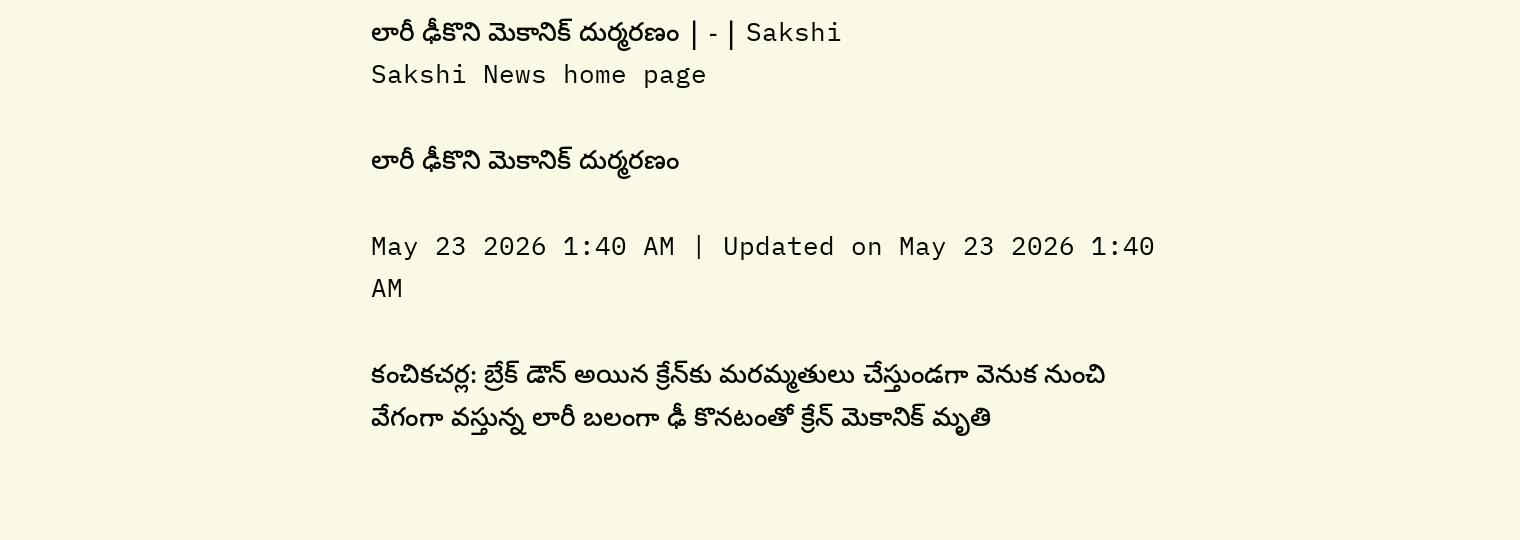లారీ ఢీకొని మెకానిక్‌ దుర్మరణం | - | Sakshi
Sakshi News home page

లారీ ఢీకొని మెకానిక్‌ దుర్మరణం

May 23 2026 1:40 AM | Updated on May 23 2026 1:40 AM

కంచికచర్ల: బ్రేక్‌ డౌన్‌ అయిన క్రేన్‌కు మరమ్మతులు చేస్తుండగా వెనుక నుంచి వేగంగా వస్తున్న లారీ బలంగా ఢీ కొనటంతో క్రేన్‌ మెకానిక్‌ మృతి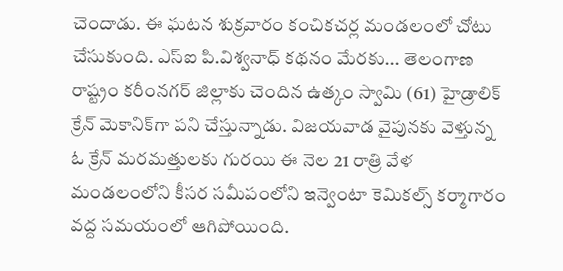చెందాడు. ఈ ఘటన శుక్రవారం కంచికచర్ల మండలంలో చోటు చేసుకుంది. ఎస్‌ఐ పి.విశ్వనాధ్‌ కథనం మేరకు... తెలంగాణ రాష్ట్రం కరీంనగర్‌ జిల్లాకు చెందిన ఉత్కం స్వామి (61) హైడ్రాలిక్‌ క్రేన్‌ మెకానిక్‌గా పని చేస్తున్నాడు. విజయవాడ వైపునకు వెళ్తున్న ఓ క్రేన్‌ మరమత్తులకు గురయి ఈ నెల 21 రాత్రి వేళ మండలంలోని కీసర సమీపంలోని ఇన్వెంటా కెమికల్స్‌ కర్మాగారం వద్ద సమయంలో ఆగిపోయింది.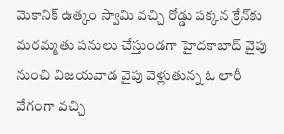మెకానిక్‌ ఉత్కం స్వామి వచ్చి రోడ్డు పక్కన క్రేన్‌కు మరమ్మతు పనులు చేస్తుండగా హైదకాబాద్‌ వైపు నుంచి విజయవాడ వైపు వెళ్లుతున్న ఓ లారీ వేగంగా వచ్చి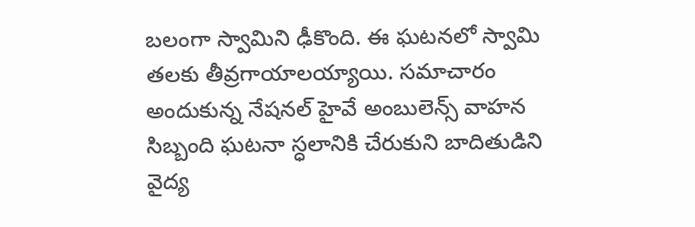బలంగా స్వామిని ఢీకొంది. ఈ ఘటనలో స్వామి తలకు తీవ్రగాయాలయ్యాయి. సమాచారం అందుకున్న నేషనల్‌ హైవే అంబులెన్స్‌ వాహన సిబ్బంది ఘటనా స్ధలానికి చేరుకుని బాదితుడిని వైద్య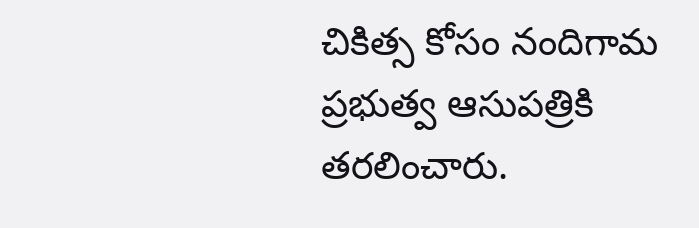చికిత్స కోసం నందిగామ ప్రభుత్వ ఆసుపత్రికి తరలించారు.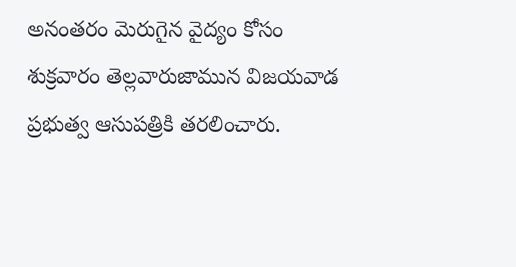అనంతరం మెరుగైన వైద్యం కోసం శుక్రవారం తెల్లవారుజామున విజయవాడ ప్రభుత్వ ఆసుపత్రికి తరలించారు.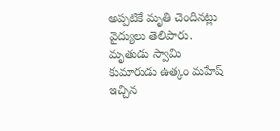అప్పటికే మృతి చెందినట్లు వైద్యులు తెలిపారు. మృతుడు స్వామి కుమారుడు ఉత్కం మహేష్‌ ఇచ్చిన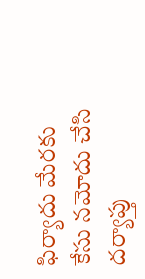ఫిర్యాదు మేరకు కేసు నమోదు చేసి దర్యాప్తు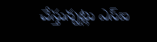చేస్తున్నట్లు ఎస్‌ఐ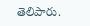తెలిపారు.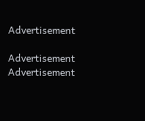Advertisement

Advertisement
Advertisement